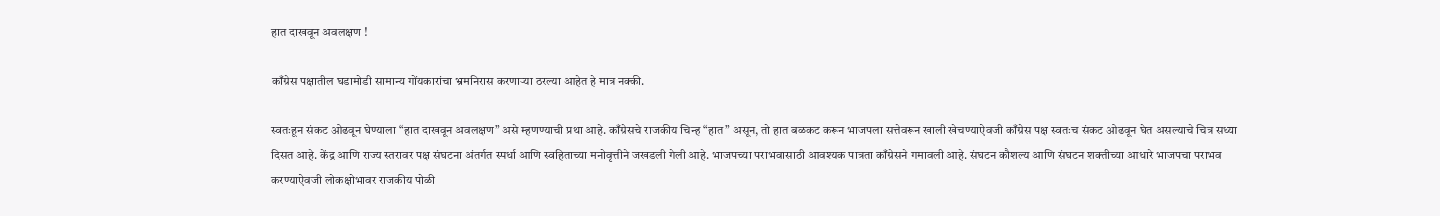हात दाखवून अवलक्षण !

काँग्रेस पक्षातील घडामोडी सामान्य गोंयकारांचा भ्रमनिरास करणाऱ्या ठरल्या आहेत हे मात्र नक्की.

स्वतःहून संकट ओढवून घेण्याला “हात दाखवून अवलक्षण” असे म्हणण्याची प्रथा आहे. काँग्रेसचे राजकीय चिन्ह “हात” असून, तो हात बळकट करून भाजपला सत्तेवरून खाली खेचण्याऐवजी काँग्रेस पक्ष स्वतःच संकट ओढवून घेत असल्याचे चित्र सध्या दिसत आहे. केंद्र आणि राज्य स्तरावर पक्ष संघटना अंतर्गत स्पर्धा आणि स्वहिताच्या मनोवृत्तीने जखडली गेली आहे. भाजपच्या पराभवासाठी आवश्यक पात्रता काँग्रेसने गमावली आहे. संघटन कौशल्य आणि संघटन शक्तीच्या आधारे भाजपचा पराभव करण्याऐवजी लोकक्षोभावर राजकीय पोळी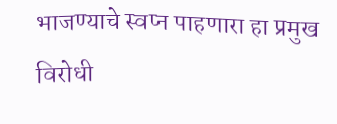भाजण्याचे स्वप्न पाहणारा हा प्रमुख विरोधी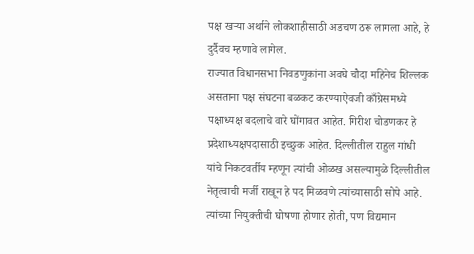पक्ष खऱ्या अर्थाने लोकशाहीसाठी अडचण ठरू लागला आहे, हे दुर्दैवच म्हणावे लागेल.
राज्यात विधानसभा निवडणुकांना अवघे चौदा महिनेच शिल्लक असताना पक्ष संघटना बळकट करण्याऐवजी काँग्रेसमध्ये पक्षाध्यक्ष बदलाचे वारे घोंगावत आहेत. गिरीश चोडणकर हे प्रदेशाध्यक्षपदासाठी इच्छुक आहेत. दिल्लीतील राहुल गांधी यांचे निकटवर्तीय म्हणून त्यांची ओळख असल्यामुळे दिल्लीतील नेतृत्वाची मर्जी राखून हे पद मिळवणे त्यांच्यासाठी सोपे आहे. त्यांच्या नियुक्तीची घोषणा होणार होती, पण विद्यमान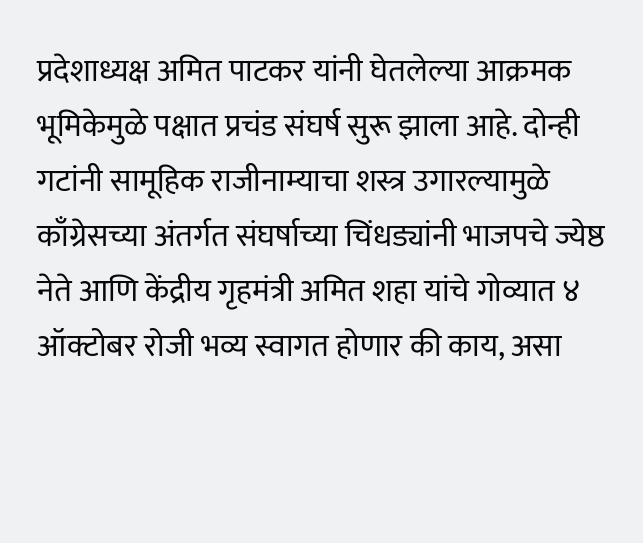प्रदेशाध्यक्ष अमित पाटकर यांनी घेतलेल्या आक्रमक भूमिकेमुळे पक्षात प्रचंड संघर्ष सुरू झाला आहे. दोन्ही गटांनी सामूहिक राजीनाम्याचा शस्त्र उगारल्यामुळे काँग्रेसच्या अंतर्गत संघर्षाच्या चिंधड्यांनी भाजपचे ज्येष्ठ नेते आणि केंद्रीय गृहमंत्री अमित शहा यांचे गोव्यात ४ ऑक्टोबर रोजी भव्य स्वागत होणार की काय, असा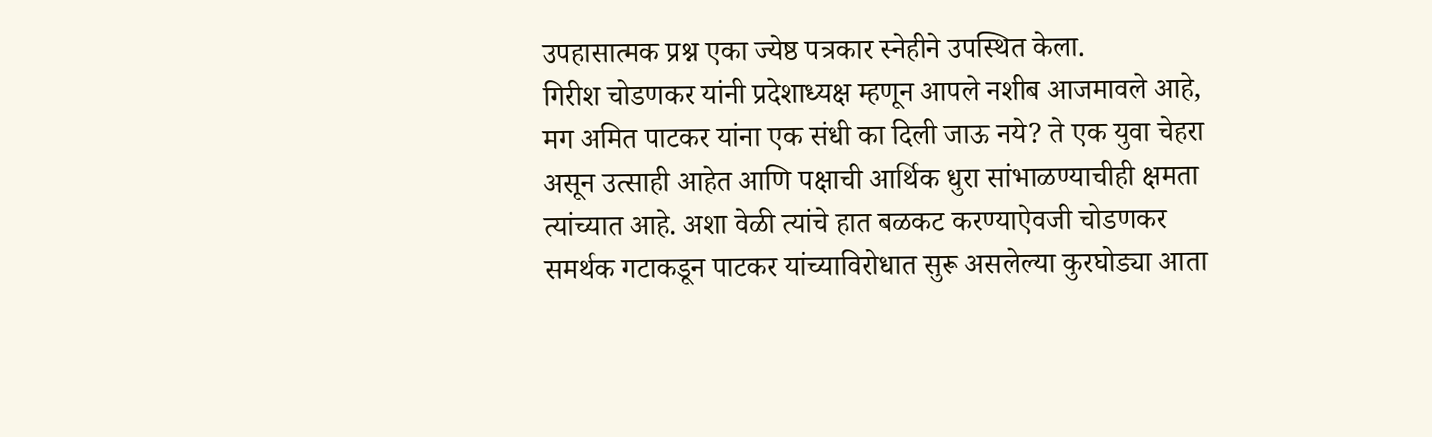उपहासात्मक प्रश्न एका ज्येष्ठ पत्रकार स्नेहीने उपस्थित केला.
गिरीश चोडणकर यांनी प्रदेशाध्यक्ष म्हणून आपले नशीब आजमावले आहे, मग अमित पाटकर यांना एक संधी का दिली जाऊ नये? ते एक युवा चेहरा असून उत्साही आहेत आणि पक्षाची आर्थिक धुरा सांभाळण्याचीही क्षमता त्यांच्यात आहे. अशा वेळी त्यांचे हात बळकट करण्याऐवजी चोडणकर समर्थक गटाकडून पाटकर यांच्याविरोधात सुरू असलेल्या कुरघोड्या आता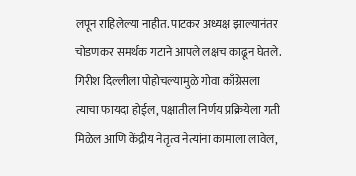लपून राहिलेल्या नाहीत. पाटकर अध्यक्ष झाल्यानंतर चोडणकर समर्थक गटाने आपले लक्षच काढून घेतले. गिरीश दिल्लीला पोहोचल्यामुळे गोवा काँग्रेसला त्याचा फायदा होईल, पक्षातील निर्णय प्रक्रियेला गती मिळेल आणि केंद्रीय नेतृत्व नेत्यांना कामाला लावेल,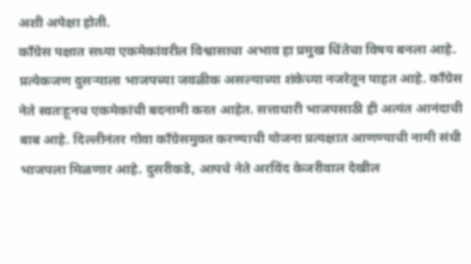अशी अपेक्षा होती.
काँग्रेस पक्षात सध्या एकमेकांवरील विश्वासाचा अभाव हा प्रमुख चिंतेचा विषय बनला आहे. प्रत्येकजण दुसऱ्याला भाजपच्या जवळीक असल्याच्या शंकेच्या नजरेतून पाहत आहे. काँग्रेस नेते स्वतःहूनच एकमेकांची बदनामी करत आहेत. सत्ताधारी भाजपसाठी ही अत्यंत आनंदाची बाब आहे. दिल्लीनंतर गोवा काँग्रेसमुक्त करण्याची योजना प्रत्यक्षात आणण्याची नामी संधी भाजपला मिळणार आहे. दुसरीकडे, आपचे नेते अरविंद केजरीवाल देखील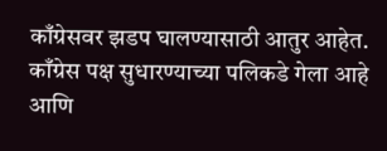काँग्रेसवर झडप घालण्यासाठी आतुर आहेत. काँग्रेस पक्ष सुधारण्याच्या पलिकडे गेला आहे आणि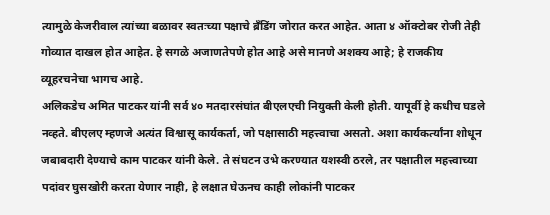त्यामुळे केजरीवाल त्यांच्या बळावर स्वतःच्या पक्षाचे ब्रँडिंग जोरात करत आहेत. आता ४ ऑक्टोबर रोजी तेही गोव्यात दाखल होत आहेत. हे सगळे अजाणतेपणे होत आहे असे मानणे अशक्य आहे; हे राजकीय व्यूहरचनेचा भागच आहे.
अलिकडेच अमित पाटकर यांनी सर्व ४० मतदारसंघांत बीएलएची नियुक्ती केली होती. यापूर्वी हे कधीच घडले नव्हते. बीएलए म्हणजे अत्यंत विश्वासू कार्यकर्ता, जो पक्षासाठी महत्त्वाचा असतो. अशा कार्यकर्त्यांना शोधून जबाबदारी देण्याचे काम पाटकर यांनी केले. ते संघटन उभे करण्यात यशस्वी ठरले, तर पक्षातील महत्त्वाच्या पदांवर घुसखोरी करता येणार नाही, हे लक्षात घेऊनच काही लोकांनी पाटकर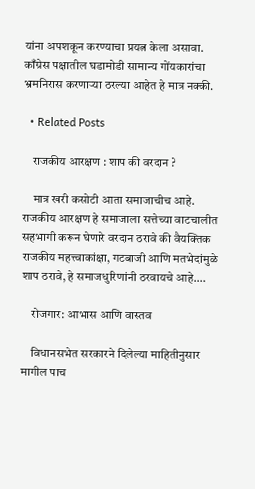यांना अपशकून करण्याचा प्रयत्न केला असावा. काँग्रेस पक्षातील घडामोडी सामान्य गोंयकारांचा भ्रमनिरास करणाऱ्या ठरल्या आहेत हे मात्र नक्की.

  • Related Posts

    राजकीय आरक्षण : शाप की वरदान ?

    मात्र खरी कसोटी आता समाजाचीच आहे. राजकीय आरक्षण हे समाजाला सत्तेच्या वाटचालीत सहभागी करून घेणारे वरदान ठरावे की वैयक्तिक राजकीय महत्त्वाकांक्षा, गटबाजी आणि मतभेदांमुळे शाप ठरावे, हे समाजधुरिणांनी ठरवायचे आहे.…

    रोजगार: आभास आणि वास्तव

    विधानसभेत सरकारने दिलेल्या माहितीनुसार मागील पाच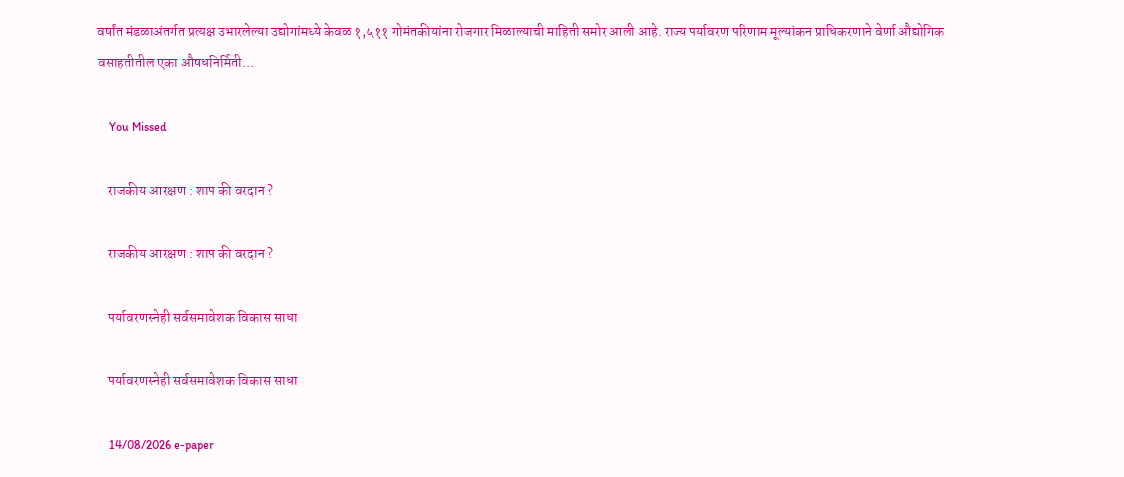वर्षांत मंडळाअंतर्गत प्रत्यक्ष उभारलेल्या उद्योगांमध्ये केवळ १,५११ गोमंतकीयांना रोजगार मिळाल्याची माहिती समोर आली आहे. राज्य पर्यावरण परिणाम मूल्यांकन प्राधिकरणाने वेर्णा औद्योगिक वसाहतीतील एका औषधनिर्मिती…

    You Missed

    राजकीय आरक्षण : शाप की वरदान ?

    राजकीय आरक्षण : शाप की वरदान ?

    पर्यावरणस्नेही सर्वसमावेशक विकास साधा

    पर्यावरणस्नेही सर्वसमावेशक विकास साधा

    14/08/2026 e-paper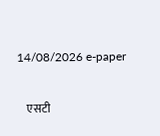14/08/2026 e-paper

    एसटी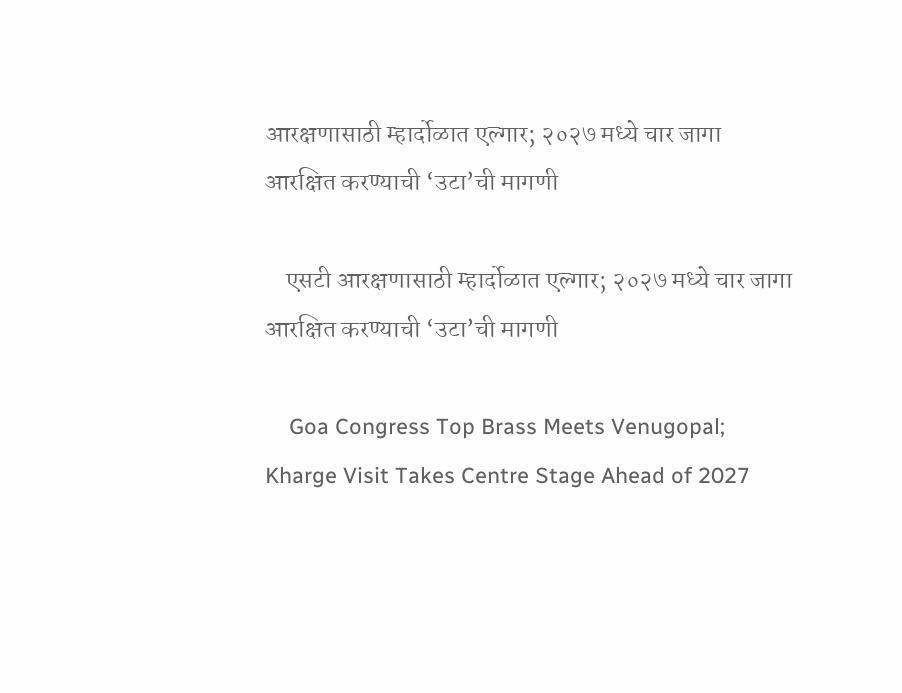आरक्षणासाठी म्हार्दोळात एल्गार; २०२७ मध्ये चार जागा आरक्षित करण्याची ‘उटा’ची मागणी

    एसटी आरक्षणासाठी म्हार्दोळात एल्गार; २०२७ मध्ये चार जागा आरक्षित करण्याची ‘उटा’ची मागणी

    Goa Congress Top Brass Meets Venugopal; Kharge Visit Takes Centre Stage Ahead of 2027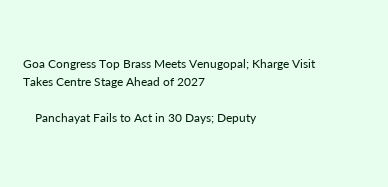Goa Congress Top Brass Meets Venugopal; Kharge Visit Takes Centre Stage Ahead of 2027

    Panchayat Fails to Act in 30 Days; Deputy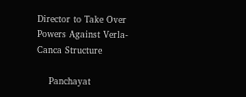Director to Take Over Powers Against Verla-Canca Structure

    Panchayat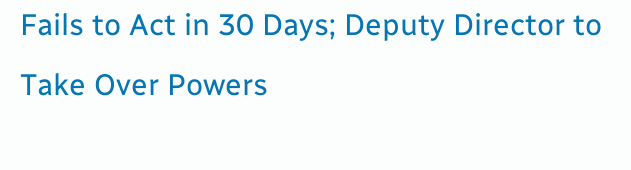Fails to Act in 30 Days; Deputy Director to Take Over Powers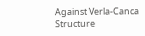Against Verla-Canca Structure